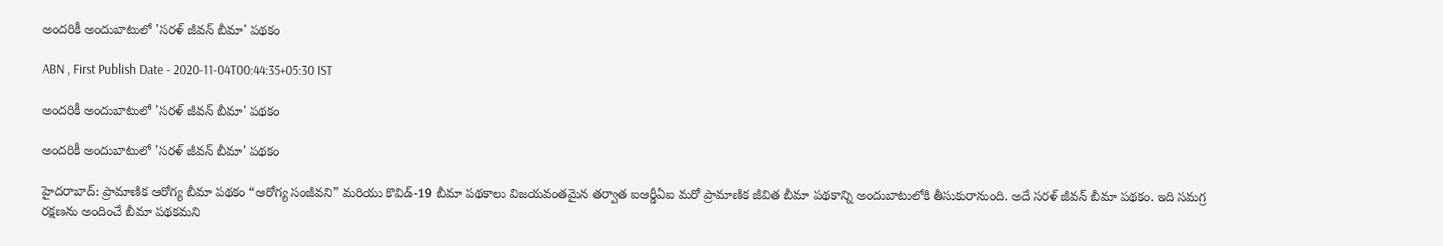అందరికీ అందుబాటులో 'సరళ్ జీవన్ బీమా' పథకం

ABN , First Publish Date - 2020-11-04T00:44:35+05:30 IST

అందరికీ అందుబాటులో 'సరళ్ జీవన్ బీమా' పథకం

అందరికీ అందుబాటులో 'సరళ్ జీవన్ బీమా' పథకం

హైదరాబాద్: ప్రామాణిక ఆరోగ్య బీమా పథకం “ఆరోగ్య సంజీవని” మరియు కొవిడ్-19 బీమా పథకాలు విజయవంతమైన తర్వాత ఐఆర్డీఏఐ మరో ప్రామాణిక జీవిత బీమా పథకాన్ని అందుబాటులోకి తీసుకురానుంది. అదే సరళ్ జీవన్ బీమా పథకం. ఇది సమగ్ర రక్షణను అందించే బీమా పథకమని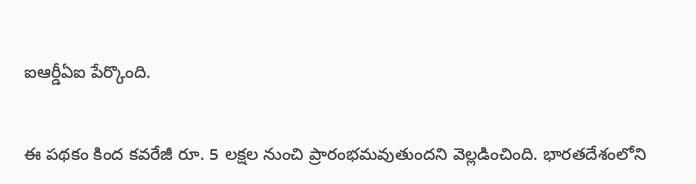ఐఆర్డీఏఐ పేర్కొంది.


ఈ పథకం కింద కవరేజీ రూ. 5 లక్షల నుంచి ప్రారంభమవుతుందని వెల్లడించింది. భారతదేశంలోని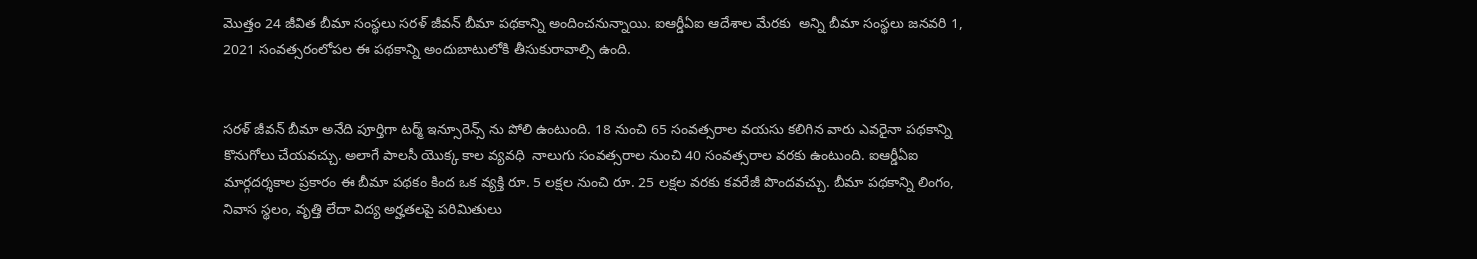మొత్తం 24 జీవిత బీమా సంస్థలు సరళ్ జీవన్ బీమా పథకాన్ని అందించనున్నాయి. ఐఆర్డీఏఐ ఆదేశాల మేరకు  అన్ని బీమా సంస్థలు జనవరి 1, 2021 సంవత్సరంలోపల ఈ పథకాన్ని అందుబాటులోకి తీసుకురావాల్సి ఉంది.


సరళ్ జీవన్ బీమా అనేది పూర్తిగా టర్మ్ ఇన్సూరెన్స్ ను పోలి ఉంటుంది. 18 నుంచి 65 సంవత్సరాల వయసు కలిగిన వారు ఎవరైనా పథకాన్ని కొనుగోలు చేయవచ్చు. అలాగే పాలసీ యొక్క కాల వ్యవధి  నాలుగు సంవత్సరాల నుంచి 40 సంవత్సరాల వరకు ఉంటుంది. ఐఆర్డీఏఐ మార్గదర్శకాల ప్రకారం ఈ బీమా పథకం కింద ఒక వ్యక్తి రూ. 5 లక్షల నుంచి రూ. 25 లక్షల వరకు కవరేజీ పొందవచ్చు. బీమా పథకాన్ని లింగం, నివాస స్థలం, వృత్తి లేదా విద్య అర్హతలపై పరిమితులు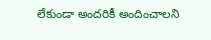లేకుండా అందరికీ అందించాలని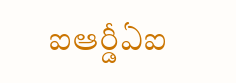ఐఆర్డీఏఐ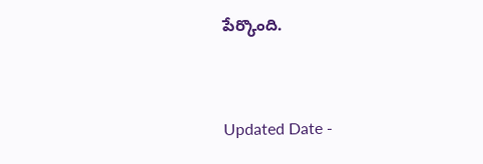పేర్కొంది.


Updated Date -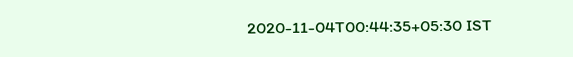2020-11-04T00:44:35+05:30 IST